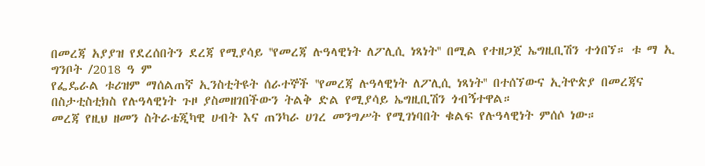በመረጃ አያያዝ የደረሰበትን ደረጃ የሚያሳይ ''የመረጃ ሉዓላዊነት ለፖሊሲ ነጻነት'' በሚል የተዘጋጀ ኤግዚቢሽን ተጎበኘ። ቱ ማ ኢ
ግንቦት /2018 ዓ ም
የፌዴራል ቱሪዝም ማሰልጠኛ ኢንስቲትዩት ሰራተኞች ''የመረጃ ሉዓላዊነት ለፖሊሲ ነጻነት'' በተሰኘውና ኢትዮጵያ በመረጃና በስታቲስቲክስ የሉዓላዊነት ጉዞ ያስመዘገበችውን ትልቅ ድል የሚያሳይ ኤግዚቢሽን ጎብኝተዋል።
መረጃ የዚህ ዘመን ስትራቴጂካዊ ሀብት እና ጠንካራ ሀገረ መንግሥት የሚገነባበት ቁልፍ የሉዓላዊነት ምሰሶ ነው።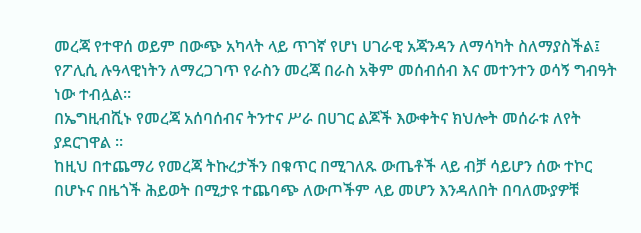መረጃ የተዋሰ ወይም በውጭ አካላት ላይ ጥገኛ የሆነ ሀገራዊ አጃንዳን ለማሳካት ስለማያስችል፤ የፖሊሲ ሉዓላዊነትን ለማረጋገጥ የራስን መረጃ በራስ አቅም መሰብሰብ እና መተንተን ወሳኝ ግብዓት ነው ተብሏል።
በኤግዚብሺኑ የመረጃ አሰባሰብና ትንተና ሥራ በሀገር ልጆች እውቀትና ክህሎት መሰራቱ ለየት ያደርገዋል ።
ከዚህ በተጨማሪ የመረጃ ትኩረታችን በቁጥር በሚገለጹ ውጤቶች ላይ ብቻ ሳይሆን ሰው ተኮር በሆኑና በዜጎች ሕይወት በሚታዩ ተጨባጭ ለውጦችም ላይ መሆን እንዳለበት በባለሙያዎቹ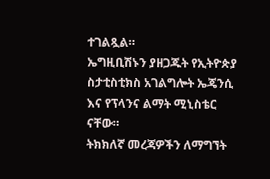ተገልጿል።
ኤግዚቢሽኑን ያዘጋጁት የኢትዮጵያ ስታቲስቲክስ አገልግሎት ኤጄንሲ እና የፕላንና ልማት ሚኒስቴር ናቸው።
ትክክለኛ መረጃዎችን ለማግኘት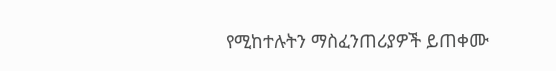የሚከተሉትን ማስፈንጠሪያዎች ይጠቀሙ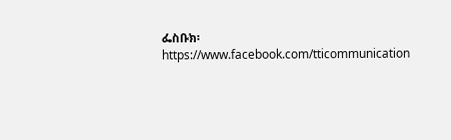ፌስቡክ፡ https://www.facebook.com/tticommunication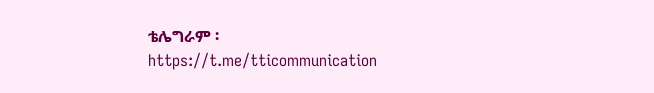ቴሌግራም ፡https://t.me/tticommunication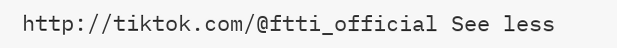http://tiktok.com/@ftti_official See less